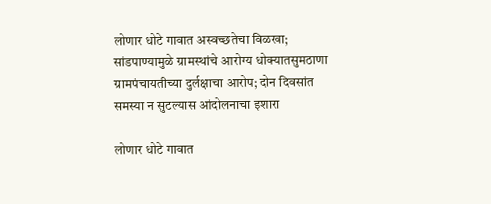लोणार धोटे गावात अस्वच्छतेचा विळखा; सांडपाण्यामुळे ग्रामस्थांचे आरोग्य धोक्यातसुमठाणा ग्रामपंचायतीच्या दुर्लक्षाचा आरोप; दोन दिवसांत समस्या न सुटल्यास आंदोलनाचा इशारा

लोणार धोटे गावात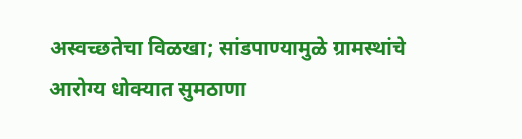अस्वच्छतेचा विळखा; सांडपाण्यामुळे ग्रामस्थांचे आरोग्य धोक्यात सुमठाणा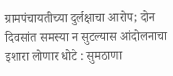ग्रामपंचायतीच्या दुर्लक्षाचा आरोप; दोन दिवसांत समस्या न सुटल्यास आंदोलनाचा इशारा लोणार धोटे : सुमठाणा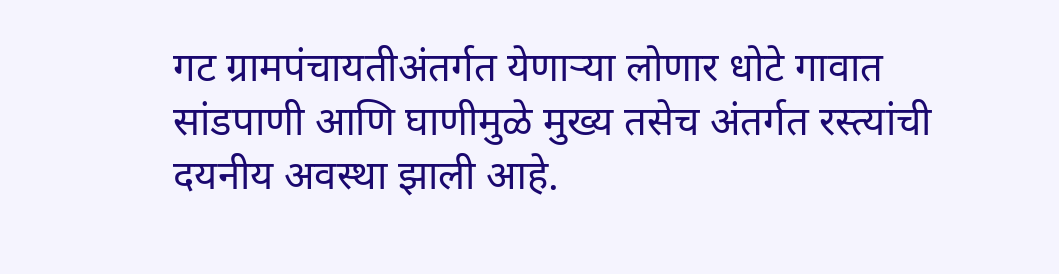गट ग्रामपंचायतीअंतर्गत येणाऱ्या लोणार धोटे गावात सांडपाणी आणि घाणीमुळे मुख्य तसेच अंतर्गत रस्त्यांची दयनीय अवस्था झाली आहे.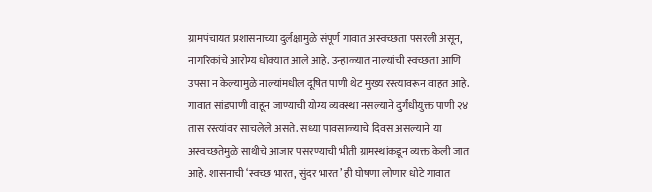ग्रामपंचायत प्रशासनाच्या दुर्लक्षामुळे संपूर्ण गावात अस्वच्छता पसरली असून, नागरिकांचे आरोग्य धोक्यात आले आहे. उन्हाळ्यात नाल्यांची स्वच्छता आणि उपसा न केल्यामुळे नाल्यांमधील दूषित पाणी थेट मुख्य रस्त्यावरून वाहत आहे. गावात सांडपाणी वाहून जाण्याची योग्य व्यवस्था नसल्याने दुर्गंधीयुक्त पाणी २४ तास रस्त्यांवर साचलेले असते. सध्या पावसाळ्याचे दिवस असल्याने या अस्वच्छतेमुळे साथीचे आजार पसरण्याची भीती ग्रामस्थांकडून व्यक्त केली जात आहे. शासनाची ‘स्वच्छ भारत, सुंदर भारत’ ही घोषणा लोणार धोटे गावात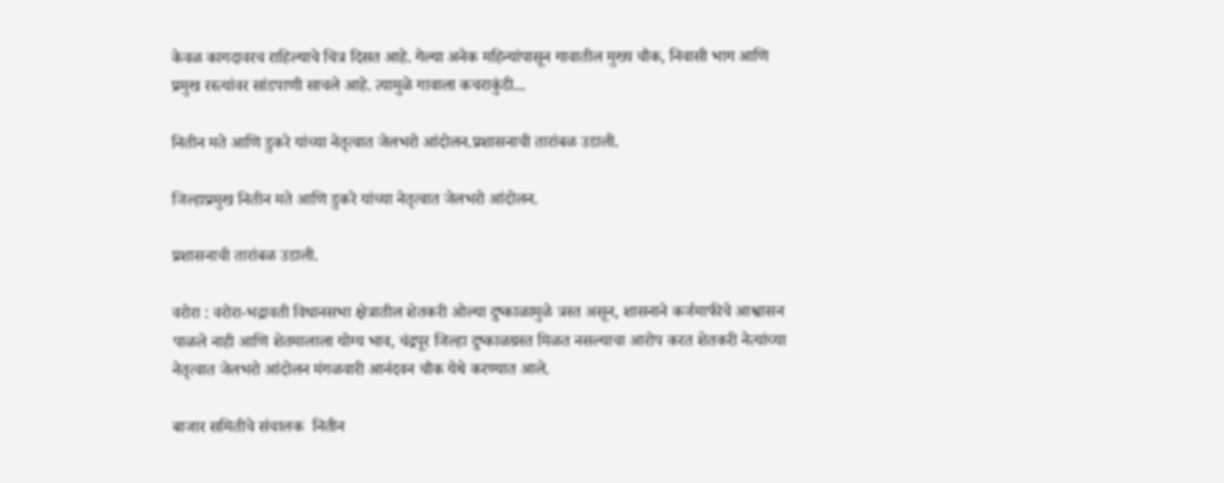केवळ कागदावरच राहिल्याचे चित्र दिसत आहे. गेल्या अनेक महिन्यांपासून गावातील मुख्य चौक, निवासी भाग आणि प्रमुख रस्त्यांवर सांडपाणी साचले आहे. त्यामुळे गावाला कचराकुंडी...

नितीन मते आणि डुकरे यांच्या नेतृत्वात जेलभरो आंदोलन.प्रशासनाची तारांबळ उडाली.

जिल्हाप्रमुख नितीन मते आणि डुकरे यांच्या नेतृत्वात जेलभरो आंदोलन.

प्रशासनाची तारांबळ उडाली.

वरोरा : वरोरा-भद्रावती विधानसभा क्षेत्रातील शेतकरी ओल्या दुष्काळामुळे त्रस्त असून, शासनाने कर्जमाफीचे आश्वासन पाळले नाही आणि शेतमालाला योग्य भाव, चंद्रपूर जिल्हा दुष्काळग्रस्त मिळत नसल्याचा आरोप करत शेतकरी नेत्यांच्या नेतृत्वात जेलभरो आंदोलन मंगळवारी आनंदवन चौक येथे करण्यात आले.

बाजार समितीचे संचालक  नितीन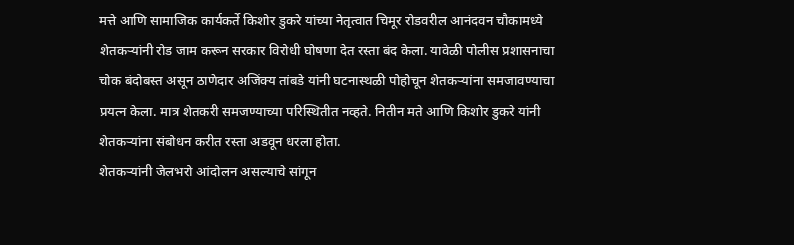मत्ते आणि सामाजिक कार्यकर्ते किशोर डुकरे यांच्या नेतृत्वात चिमूर रोडवरील आनंदवन चौकामध्ये शेतकऱ्यांनी रोड जाम करून सरकार विरोधी घोषणा देत रस्ता बंद केला. यावेळी पोलीस प्रशासनाचा चोक बंदोबस्त असून ठाणेदार अजिंक्य तांबडे यांनी घटनास्थळी पोहोचून शेतकऱ्यांना समजावण्याचा प्रयत्न केला. मात्र शेतकरी समजण्याच्या परिस्थितीत नव्हते. नितीन मते आणि किशोर डुकरे यांनी शेतकऱ्यांना संबोधन करीत रस्ता अडवून धरला होता.
शेतकऱ्यांनी जेलभरो आंदोलन असल्याचे सांगून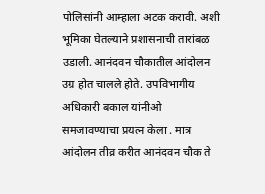पोलिसांनी आम्हाला अटक करावी. अशी भूमिका घेतल्याने प्रशासनाची तारांबळ उडाली. आनंदवन चौकातील आंदोलन उग्र होत चालले होते. उपविभागीय अधिकारी बकाल यांनीओ समजावण्याचा प्रयत्न केला . मात्र आंदोलन तीव्र करीत आनंदवन चौक ते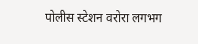पोलीस स्टेशन वरोरा लगभग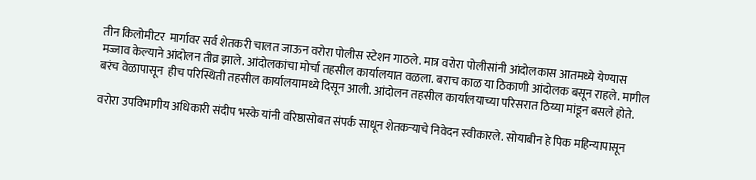तीन किलोमीटर  मार्गावर सर्व शेतकरी चालत जाऊन वरोरा पोलीस स्टेशन गाठले. मात्र वरोरा पोलीसांनी आंदोलकास आतमध्ये येण्यास मज्जाव केल्याने आंदोलन तीव्र झाले. आंदोलकांचा मोर्चा तहसील कार्यालयात वळला. बराच काळ या ठिकाणी आंदोलक बसून राहले. मागील बरंच वेळापासून  हीच परिस्थिती तहसील कार्यालयामध्ये दिसून आली. आंदोलन तहसील कार्यालयाच्या परिसरात ठिय्या मांडून बसले होते.

वरोरा उपविभागीय अधिकारी संदीप भस्के यांनी वरिष्ठासोबत संपर्क साधून शेतकऱ्याचे निवेदन स्वीकारले. सोयाबीन हे पिक महिन्यापासून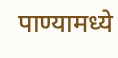पाण्यामध्ये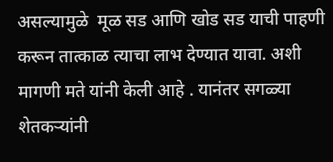असल्यामुळे  मूळ सड आणि खोड सड याची पाहणी करून तात्काळ त्याचा लाभ देण्यात यावा. अशी मागणी मते यांनी केली आहे . यानंतर सगळ्या शेतकऱ्यांनी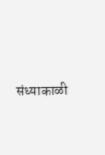संध्याकाळी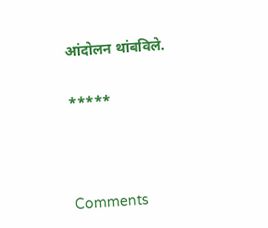आंदोलन थांबविले.


*****





Comments